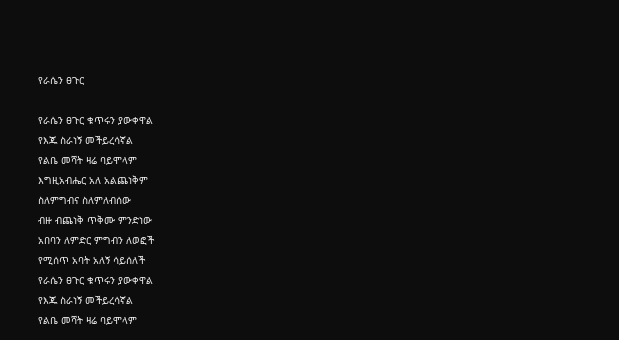የራሴን ፀጉር

የራሴን ፀጉር ቁጥሩን ያውቀዋል
የእጁ ስራነኝ መችይረሳኛል
የልቤ መሻት ዛሬ ባይሞላም
እግዚአብሔር አለ አልጨነቅም
ስለምግብና ስለምለብሰው
ብዙ ብጨነቅ ጥቅሙ ምንድነው
አበባን ለምድር ምግብን ለወፎች
የሚሰጥ አባት አለኝ ሳይሰለች
የራሴን ፀጉር ቁጥሩን ያውቀዋል
የእጁ ስራነኝ መችይረሳኛል
የልቤ መሻት ዛሬ ባይሞላም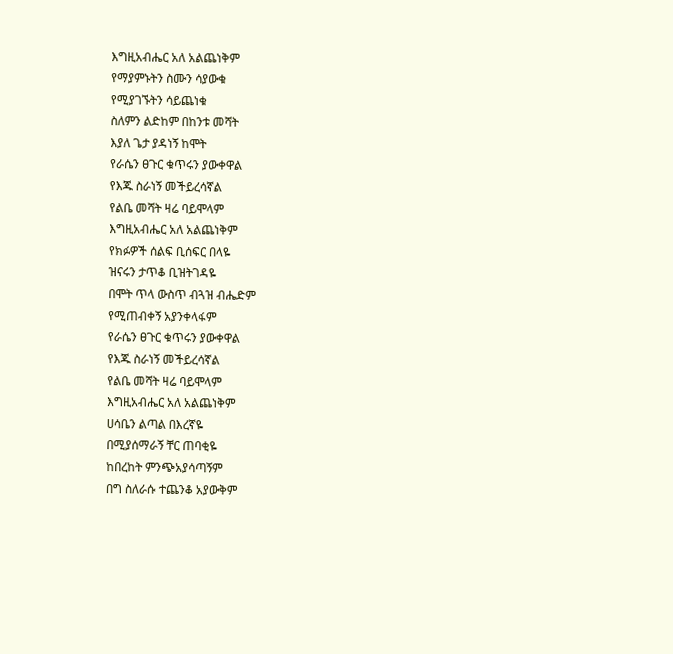እግዚአብሔር አለ አልጨነቅም
የማያምኑትን ስሙን ሳያውቁ
የሚያገኙትን ሳይጨነቁ
ስለምን ልድከም በከንቱ መሻት
እያለ ጌታ ያዳነኝ ከሞት
የራሴን ፀጉር ቁጥሩን ያውቀዋል
የእጁ ስራነኝ መችይረሳኛል
የልቤ መሻት ዛሬ ባይሞላም
እግዚአብሔር አለ አልጨነቅም
የክፉዎች ሰልፍ ቢሰፍር በላዬ
ዝናሩን ታጥቆ ቢዝትገዳዬ
በሞት ጥላ ውስጥ ብጓዝ ብሔድም
የሚጠብቀኝ አያንቀላፋም
የራሴን ፀጉር ቁጥሩን ያውቀዋል
የእጁ ስራነኝ መችይረሳኛል
የልቤ መሻት ዛሬ ባይሞላም
እግዚአብሔር አለ አልጨነቅም
ሀሳቤን ልጣል በእረኛዬ
በሚያሰማራኝ ቸር ጠባቂዬ
ከበረከት ምንጭአያሳጣኝም
በግ ስለራሱ ተጨንቆ አያውቅም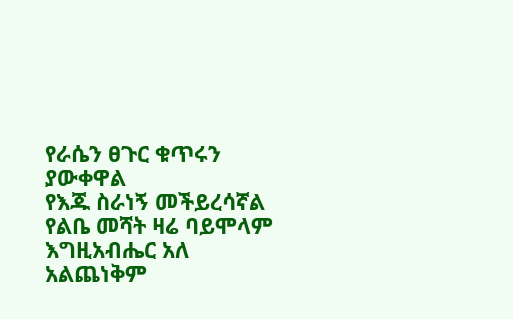የራሴን ፀጉር ቁጥሩን ያውቀዋል
የእጁ ስራነኝ መችይረሳኛል
የልቤ መሻት ዛሬ ባይሞላም
እግዚአብሔር አለ አልጨነቅም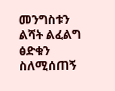መንግስቱን ልሻት ልፈልግ ፅድቁን
ስለሚሰጠኝ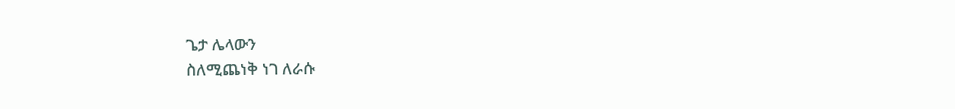ጌታ ሌላውን
ስለሚጨነቅ ነገ ለራሱ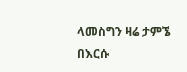ላመስግን ዛሬ ታምኜ በእርሱ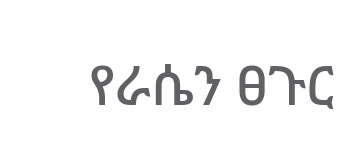የራሴን ፀጉር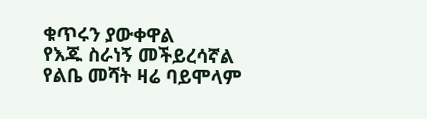ቁጥሩን ያውቀዋል
የእጁ ስራነኝ መችይረሳኛል
የልቤ መሻት ዛሬ ባይሞላም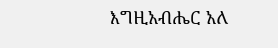እግዚአብሔር አለ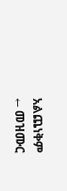አልጨነቅም
← መዝሙር